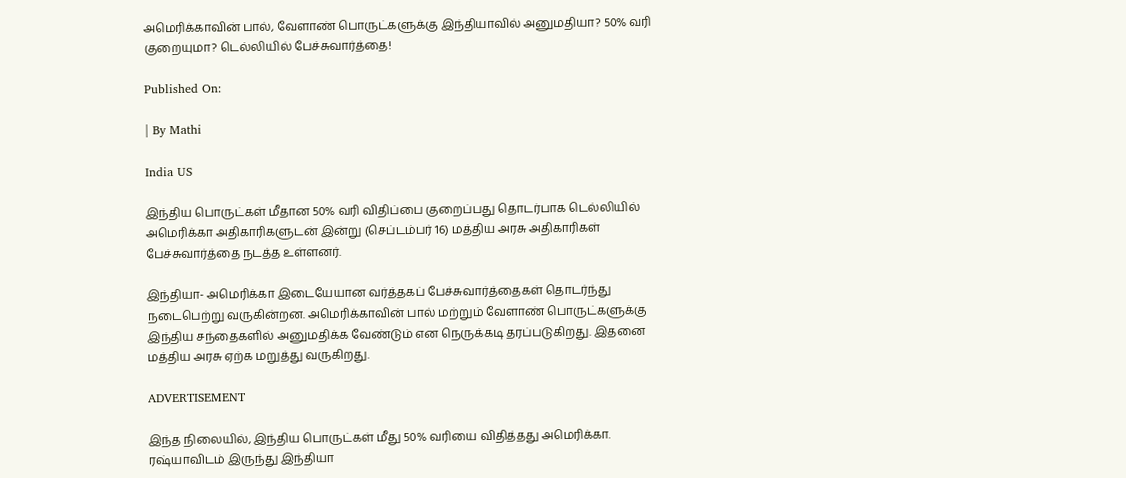அமெரிக்காவின் பால், வேளாண் பொருட்களுக்கு இந்தியாவில் அனுமதியா? 50% வரி குறையுமா? டெல்லியில் பேச்சுவார்த்தை!

Published On:

| By Mathi

India US

இந்திய பொருட்கள் மீதான 50% வரி விதிப்பை குறைப்பது தொடர்பாக டெல்லியில் அமெரிக்கா அதிகாரிகளுடன் இன்று (செப்டம்பர் 16) மத்திய அரசு அதிகாரிகள் பேச்சுவார்த்தை நடத்த உள்ளனர்.

இந்தியா- அமெரிக்கா இடையேயான வர்த்தகப் பேச்சுவார்த்தைகள் தொடர்ந்து நடைபெற்று வருகின்றன. அமெரிக்காவின் பால் மற்றும் வேளாண் பொருட்களுக்கு இந்திய சந்தைகளில் அனுமதிக்க வேண்டும் என நெருக்கடி தரப்படுகிறது. இதனை மத்திய அரசு ஏற்க மறுத்து வருகிறது.

ADVERTISEMENT

இந்த நிலையில், இந்திய பொருட்கள் மீது 50% வரியை விதித்தது அமெரிக்கா. ரஷ்யாவிடம் இருந்து இந்தியா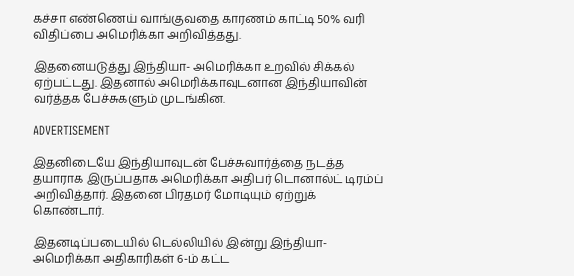கச்சா எண்ணெய் வாங்குவதை காரணம் காட்டி 50% வரி விதிப்பை அமெரிக்கா அறிவித்தது.

இதனையடுத்து இந்தியா- அமெரிக்கா உறவில் சிக்கல் ஏற்பட்டது. இதனால் அமெரிக்காவுடனான இந்தியாவின் வர்த்தக பேச்சுகளும் முடங்கின.

ADVERTISEMENT

இதனிடையே இந்தியாவுடன் பேச்சுவார்த்தை நடத்த தயாராக இருப்பதாக அமெரிக்கா அதிபர் டொனால்ட் டிரம்ப் அறிவித்தார். இதனை பிரதமர் மோடியும் ஏற்றுக் கொண்டார்.

இதனடிப்படையில் டெல்லியில் இன்று இந்தியா- அமெரிக்கா அதிகாரிகள் 6-ம் கட்ட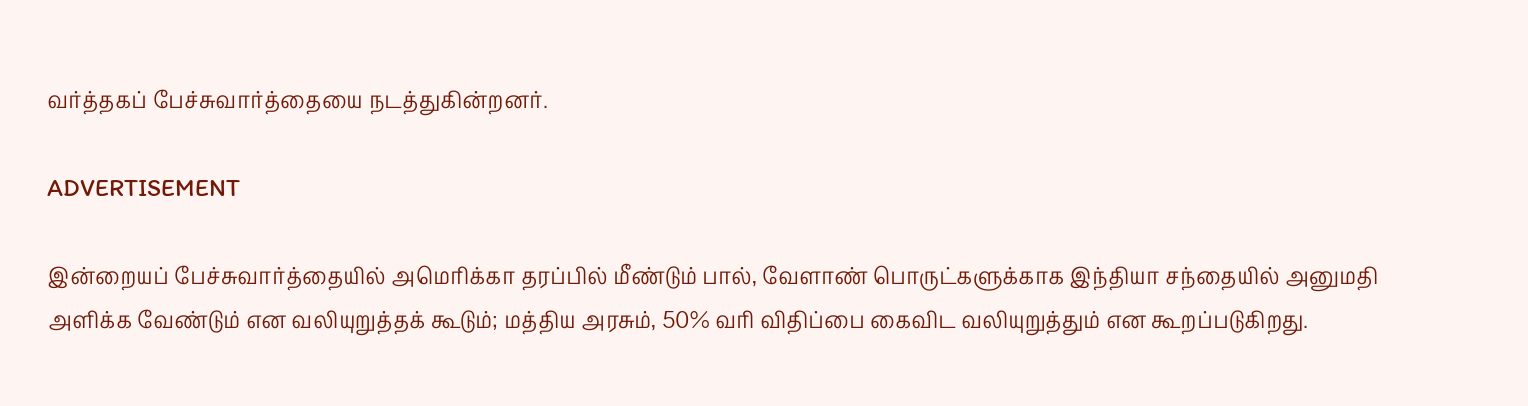வர்த்தகப் பேச்சுவார்த்தையை நடத்துகின்றனர்.

ADVERTISEMENT

இன்றையப் பேச்சுவார்த்தையில் அமெரிக்கா தரப்பில் மீண்டும் பால், வேளாண் பொருட்களுக்காக இந்தியா சந்தையில் அனுமதி அளிக்க வேண்டும் என வலியுறுத்தக் கூடும்; மத்திய அரசும், 50% வரி விதிப்பை கைவிட வலியுறுத்தும் என கூறப்படுகிறது.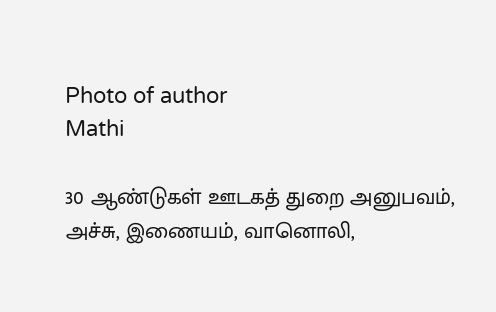Photo of author
Mathi

30 ஆண்டுகள் ஊடகத் துறை அனுபவம், அச்சு, இணையம், வானொலி,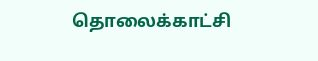தொலைக்காட்சி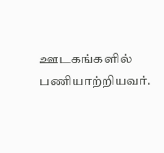ஊடகங்களில் பணியாற்றியவர்.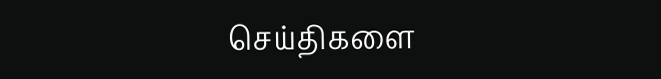செய்திகளை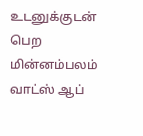உடனுக்குடன் பெற மின்னம்பலம் வாட்ஸ் ஆப்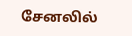சேனலில்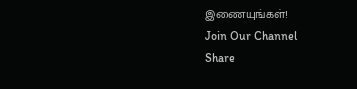இணையுங்கள்!
Join Our Channel
Share